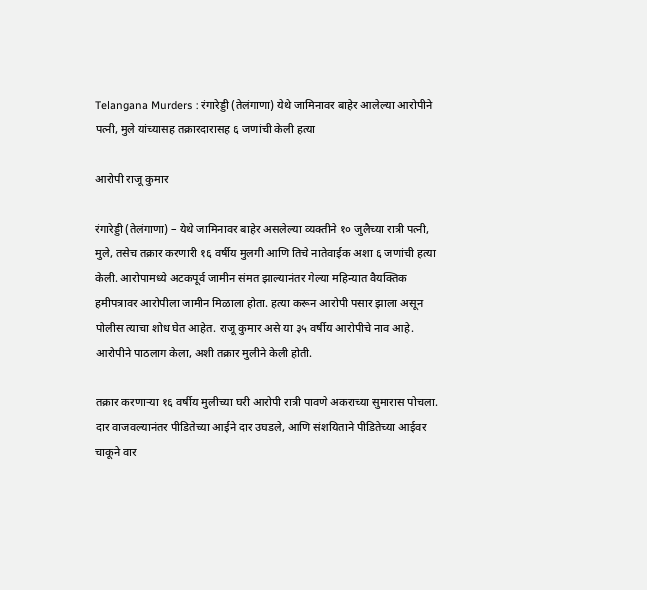Telangana Murders : रंगारेड्डी (तेलंगाणा) येथे जामिनावर बाहेर आलेल्या आरोपीने पत्नी, मुले यांच्यासह तक्रारदारासह ६ जणांची केली हत्या

आरोपी राजू कुमार

रंगारेड्डी (तेलंगाणा) – येथे जामिनावर बाहेर असलेल्या व्यक्तीने १० जुलैच्या रात्री पत्नी, मुले, तसेच तक्रार करणारी १६ वर्षीय मुलगी आणि तिचे नातेवाईक अशा ६ जणांची हत्या केली. आरोपामध्ये अटकपूर्व जामीन संमत झाल्यानंतर गेल्या महिन्यात वैयक्तिक हमीपत्रावर आरोपीला जामीन मिळाला होता. हत्या करून आरोपी पसार झाला असून पोलीस त्याचा शोध घेत आहेत. राजू कुमार असे या ३५ वर्षीय आरोपीचे नाव आहे. आरोपीने पाठलाग केला, अशी तक्रार मुलीने केली होती.

तक्रार करणार्‍या १६ वर्षीय मुलीच्या घरी आरोपी रात्री पावणे अकराच्या सुमारास पोचला. दार वाजवल्यानंतर पीडितेच्या आईने दार उघडले, आणि संशयिताने पीडितेच्या आईवर चाकूने वार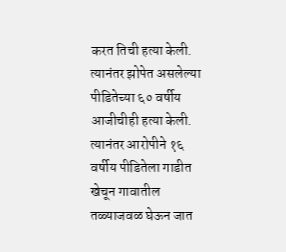करत तिची हत्या केली. त्यानंतर झोपेत असलेल्या पीडितेच्या ६० वर्षीय आजीचीही हत्या केली. त्यानंतर आरोपीने १६ वर्षीय पीडितेला गाडीत खेचून गावातील तळ्याजवळ घेऊन जात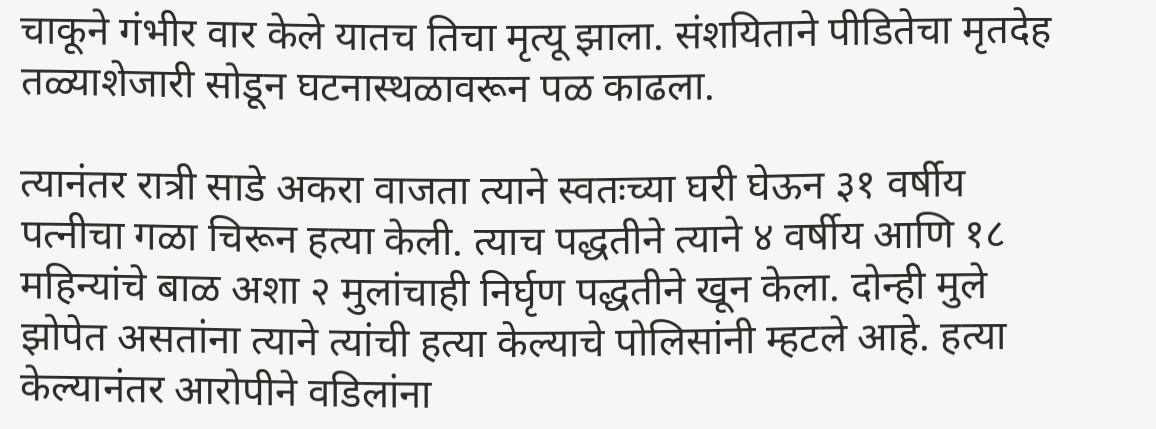चाकूने गंभीर वार केले यातच तिचा मृत्यू झाला. संशयिताने पीडितेचा मृतदेह तळ्याशेजारी सोडून घटनास्थळावरून पळ काढला.

त्यानंतर रात्री साडे अकरा वाजता त्याने स्वतःच्या घरी घेऊन ३१ वर्षीय पत्नीचा गळा चिरून हत्या केली. त्याच पद्धतीने त्याने ४ वर्षीय आणि १८ महिन्यांचे बाळ अशा २ मुलांचाही निर्घृण पद्धतीने खून केला. दोन्ही मुले झोपेत असतांना त्याने त्यांची हत्या केल्याचे पोलिसांनी म्हटले आहे. हत्या केल्यानंतर आरोपीने वडिलांना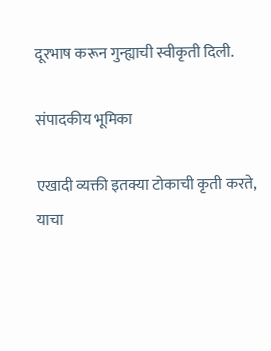दूरभाष करून गुन्ह्याची स्वीकृती दिली.

संपादकीय भूमिका

एखादी व्यक्ती इतक्या टोकाची कृती करते, याचा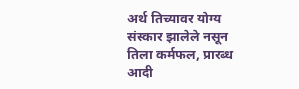अर्थ तिच्यावर योग्य संस्कार झालेले नसून तिला कर्मफल, प्रारब्ध आदी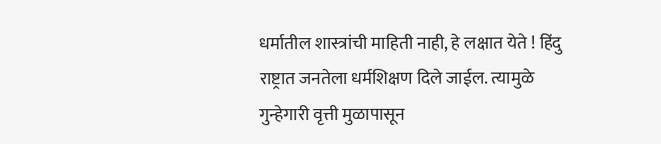धर्मातील शास्त्रांची माहिती नाही, हे लक्षात येते ! हिंदु राष्ट्रात जनतेला धर्मशिक्षण दिले जाईल. त्यामुळे गुन्हेगारी वृत्ती मुळापासून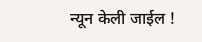न्यून केली जाईल !